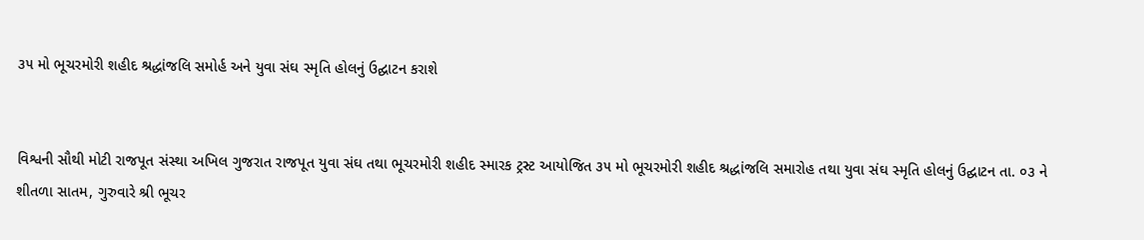૩૫ મો ભૂચરમોરી શહીદ શ્રદ્ધાંજલિ સમોર્હ અને યુવા સંઘ સ્મૃતિ હોલનું ઉદ્ઘાટન કરાશે


વિશ્વની સૌથી મોટી રાજપૂત સંસ્થા અખિલ ગુજરાત રાજપૂત યુવા સંઘ તથા ભૂચરમોરી શહીદ સ્મારક ટ્રસ્ટ આયોજિત ૩૫ મો ભૂચરમોરી શહીદ શ્રદ્ધાંજલિ સમારોહ તથા યુવા સંઘ સ્મૃતિ હોલનું ઉદ્ઘાટન તા. ૦૩ ને શીતળા સાતમ, ગુરુવારે શ્રી ભૂચર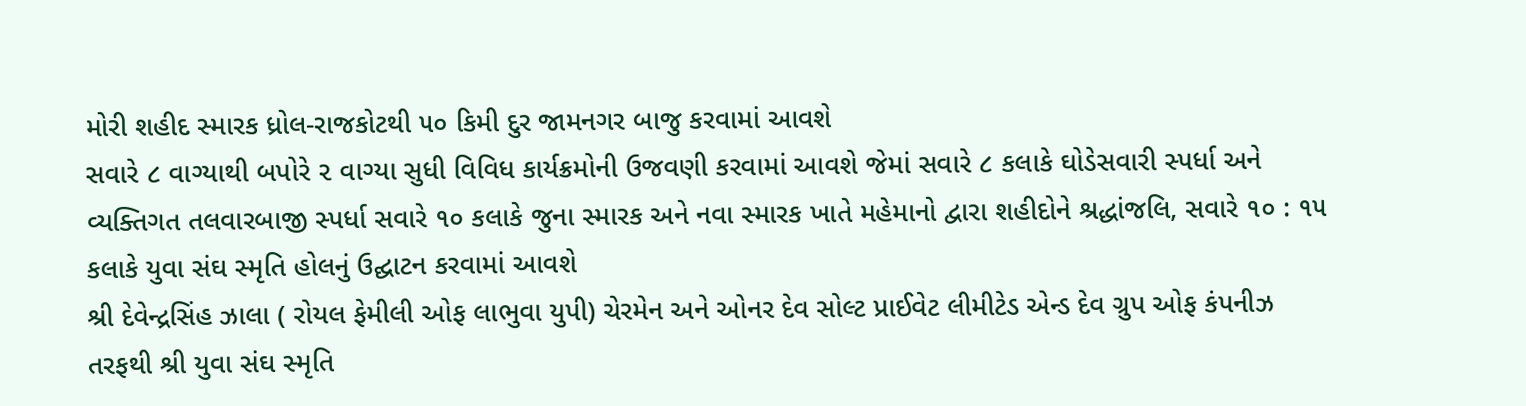મોરી શહીદ સ્મારક ધ્રોલ-રાજકોટથી ૫૦ કિમી દુર જામનગર બાજુ કરવામાં આવશે
સવારે ૮ વાગ્યાથી બપોરે ૨ વાગ્યા સુધી વિવિધ કાર્યક્રમોની ઉજવણી કરવામાં આવશે જેમાં સવારે ૮ કલાકે ઘોડેસવારી સ્પર્ધા અને વ્યક્તિગત તલવારબાજી સ્પર્ધા સવારે ૧૦ કલાકે જુના સ્મારક અને નવા સ્મારક ખાતે મહેમાનો દ્વારા શહીદોને શ્રદ્ધાંજલિ, સવારે ૧૦ : ૧૫ કલાકે યુવા સંઘ સ્મૃતિ હોલનું ઉદ્ઘાટન કરવામાં આવશે
શ્રી દેવેન્દ્રસિંહ ઝાલા ( રોયલ ફેમીલી ઓફ લાભુવા યુપી) ચેરમેન અને ઓનર દેવ સોલ્ટ પ્રાઈવેટ લીમીટેડ એન્ડ દેવ ગ્રુપ ઓફ કંપનીઝ તરફથી શ્રી યુવા સંઘ સ્મૃતિ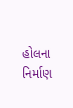હોલના નિર્માણ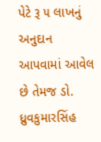પેટે રૂ ૫ લાખનું અનુદાન આપવામાં આવેલ છે તેમજ ડો. ધ્રુવકુમારસિંહ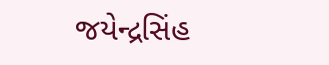જયેન્દ્રસિંહ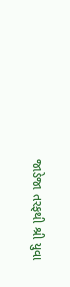જાડેજા તરફથી શ્રી યુવા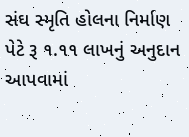સંઘ સ્મૃતિ હોલના નિર્માણ પેટે રૂ ૧.૧૧ લાખનું અનુદાન આપવામાં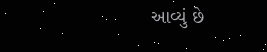આવ્યું છે